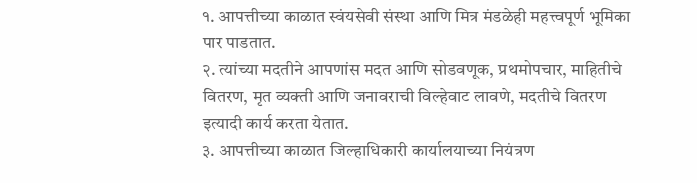१. आपत्तीच्या काळात स्वंयसेवी संस्था आणि मित्र मंडळेही महत्त्वपूर्ण भूमिका पार पाडतात.
२. त्यांच्या मदतीने आपणांस मदत आणि सोडवणूक, प्रथमोपचार, माहितीचे वितरण, मृत व्यक्ती आणि जनावराची विल्हेवाट लावणे, मदतीचे वितरण इत्यादी कार्य करता येतात.
३. आपत्तीच्या काळात जिल्हाधिकारी कार्यालयाच्या नियंत्रण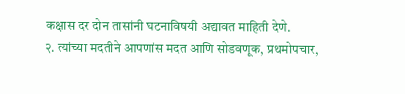कक्षास दर दोन तासांनी घटनाविषयी अद्यावत माहिती देणे.
२. त्यांच्या मदतीने आपणांस मदत आणि सोडवणूक, प्रथमोपचार,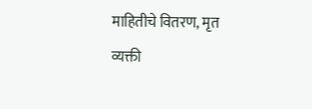माहितीचे वितरण, मृत व्यक्ती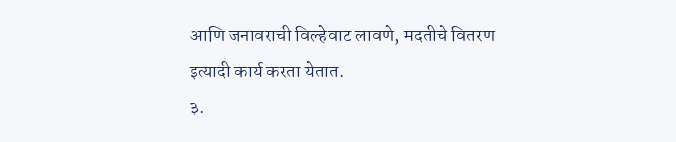आणि जनावराची विल्हेवाट लावणे, मदतीचे वितरण इत्यादी कार्य करता येतात.
३.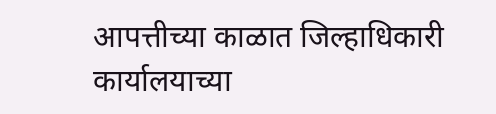आपत्तीच्या काळात जिल्हाधिकारी कार्यालयाच्या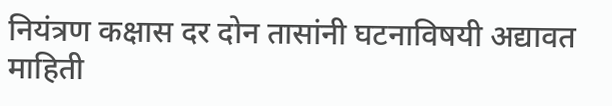नियंत्रण कक्षास दर दोन तासांनी घटनाविषयी अद्यावत माहिती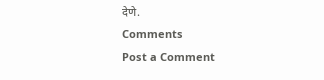देणे.
Comments
Post a Comment